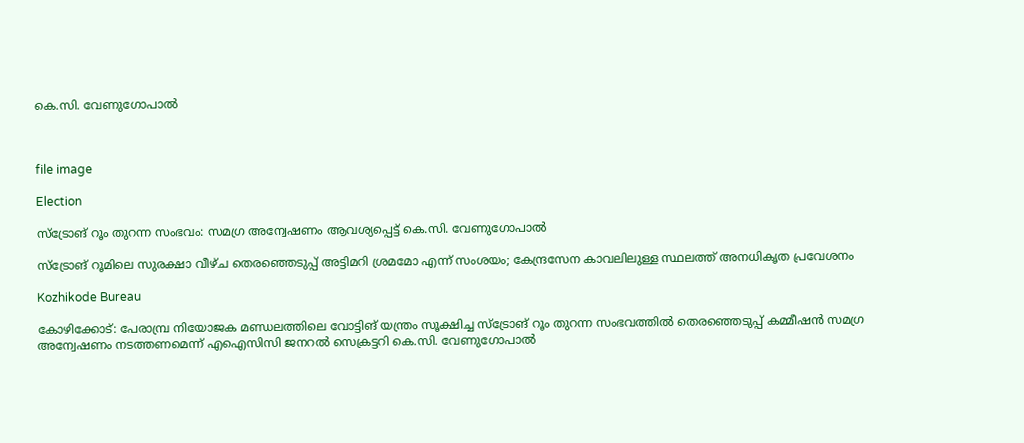കെ.സി. വേണുഗോപാല്‍



file image

Election

സ്‌ട്രോങ് റൂം തുറന്ന സംഭവം: സമഗ്ര അന്വേഷണം ആവശ്യപ്പെട്ട് കെ.സി. വേണുഗോപാല്‍

സ്‌ട്രോങ് റൂമിലെ സുരക്ഷാ വീഴ്ച തെരഞ്ഞെടുപ്പ് അട്ടിമറി ശ്രമമോ എന്ന് സംശയം; കേന്ദ്രസേന കാവലിലുള്ള സ്ഥലത്ത് അനധികൃത പ്രവേശനം

Kozhikode Bureau

കോഴിക്കോട്: പേരാമ്പ്ര നിയോജക മണ്ഡലത്തിലെ വോട്ടിങ് യന്ത്രം സൂക്ഷിച്ച സ്‌ട്രോങ് റൂം തുറന്ന സംഭവത്തില്‍ തെരഞ്ഞെടുപ്പ് കമ്മീഷന്‍ സമഗ്ര അന്വേഷണം നടത്തണമെന്ന് എഐസിസി ജനറല്‍ സെക്രട്ടറി കെ.സി. വേണുഗോപാല്‍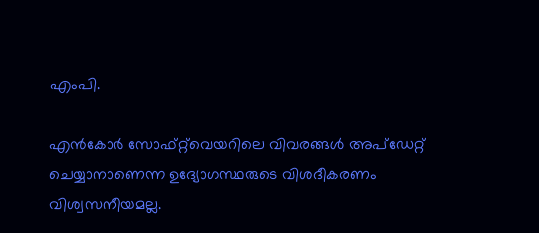എംപി.

എന്‍കോര്‍ സോഫ്റ്റ്‌വെയറിലെ വിവരങ്ങള്‍ അപ്‌ഡേറ്റ് ചെയ്യാനാണെന്ന ഉദ്യോഗസ്ഥരുടെ വിശദീകരണം വിശ്വസനീയമല്ല.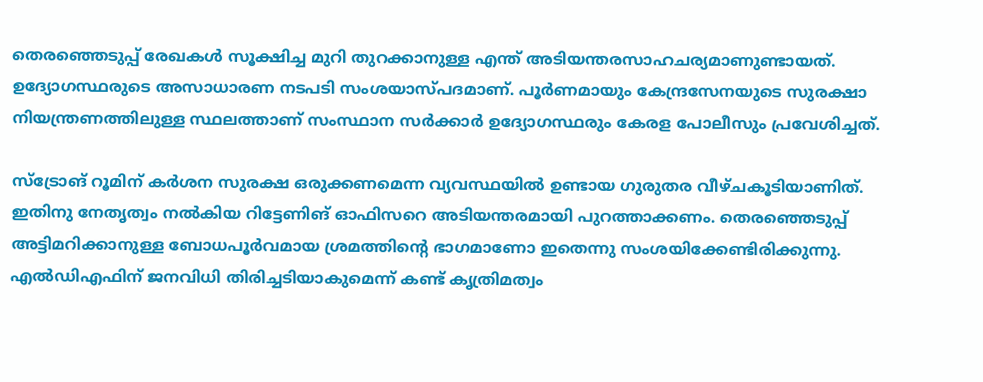തെരഞ്ഞെടുപ്പ് രേഖകള്‍ സൂക്ഷിച്ച മുറി തുറക്കാനുള്ള എന്ത് അടിയന്തരസാഹചര്യമാണുണ്ടായത്. ഉദ്യോഗസ്ഥരുടെ അസാധാരണ നടപടി സംശയാസ്പദമാണ്. പൂര്‍ണമായും കേന്ദ്രസേനയുടെ സുരക്ഷാ നിയന്ത്രണത്തിലുള്ള സ്ഥലത്താണ് സംസ്ഥാന സര്‍ക്കാർ ഉദ്യോഗസ്ഥരും കേരള പോലീസും പ്രവേശിച്ചത്.

സ്‌ട്രോങ് റൂമിന് കര്‍ശന സുരക്ഷ ഒരുക്കണമെന്ന വ്യവസ്ഥയില്‍ ഉണ്ടായ ഗുരുതര വീഴ്ചകൂടിയാണിത്. ഇതിനു നേതൃത്വം നല്‍കിയ റിട്ടേണിങ് ഓഫിസറെ അടിയന്തരമായി പുറത്താക്കണം. തെരഞ്ഞെടുപ്പ് അട്ടിമറിക്കാനുള്ള ബോധപൂര്‍വമായ ശ്രമത്തിന്‍റെ ഭാഗമാണോ ഇതെന്നു സംശയിക്കേണ്ടിരിക്കുന്നു. എല്‍ഡിഎഫിന് ജനവിധി തിരിച്ചടിയാകുമെന്ന് കണ്ട് കൃത്രിമത്വം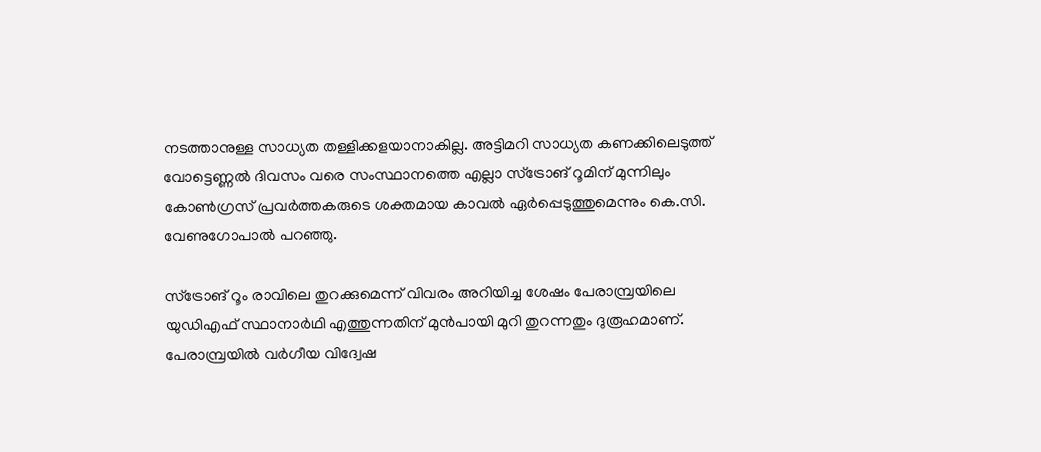നടത്താനുള്ള സാധ്യത തള്ളിക്കളയാനാകില്ല. അട്ടിമറി സാധ്യത കണക്കിലെടുത്ത് വോട്ടെണ്ണല്‍ ദിവസം വരെ സംസ്ഥാനത്തെ എല്ലാ സ്‌ട്രോങ് റൂമിന് മുന്നിലും കോണ്‍ഗ്രസ് പ്രവര്‍ത്തകരുടെ ശക്തമായ കാവല്‍ ഏര്‍പ്പെടുത്തുമെന്നും കെ.സി. വേണുഗോപാല്‍ പറഞ്ഞു.

സ്‌ട്രോങ് റൂം രാവിലെ തുറക്കുമെന്ന് വിവരം അറിയിച്ച ശേഷം പേരാമ്പ്രയിലെ യുഡിഎഫ് സ്ഥാനാര്‍ഥി എത്തുന്നതിന് മുന്‍പായി മുറി തുറന്നതും ദുരൂഹമാണ്. പേരാമ്പ്രയിൽ വര്‍ഗീയ വിദ്വേഷ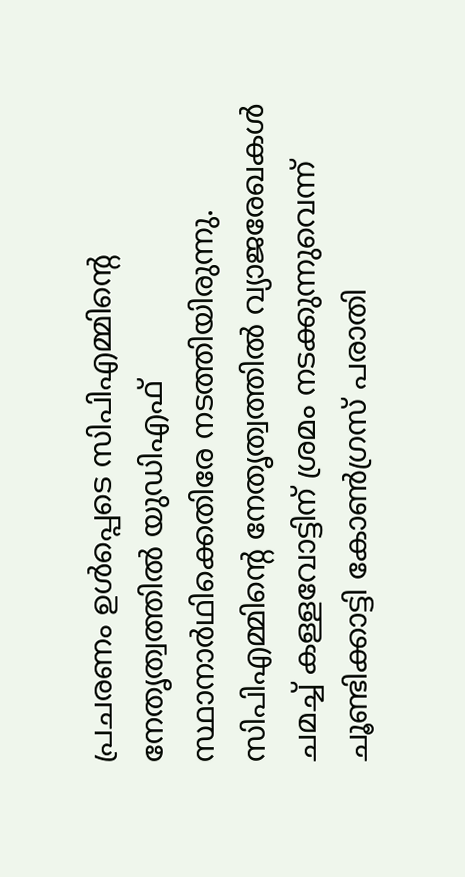പ്രചരണം ഉള്‍പ്പെടെ സിപിഎമ്മിന്‍റെ നേതൃത്വത്തില്‍ യുഡിഎഫ് സ്ഥാനാര്‍ഥിക്കെതിരേ നടത്തിയിരുന്നു. സിപിഎമ്മിന്‍റെ നേതൃത്വത്തില്‍ വ്യാജരേഖകള്‍ ചമച്ച് കള്ളവോട്ടിന് ശ്രമം നടക്കുന്നുവെന്ന് ചൂണ്ടിക്കാട്ടി കോണ്‍ഗ്രസ് പരാതി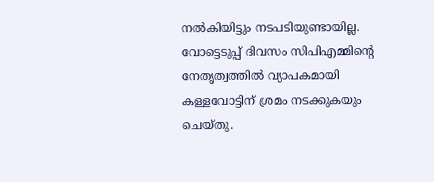നല്‍കിയിട്ടും നടപടിയുണ്ടായില്ല. വോട്ടെടുപ്പ് ദിവസം സിപിഎമ്മിന്‍റെ നേതൃത്വത്തില്‍ വ്യാപകമായി കള്ളവോട്ടിന് ശ്രമം നടക്കുകയും ചെയ്തു.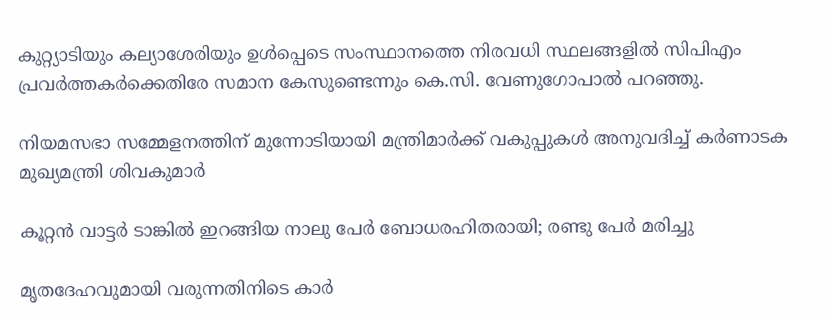കുറ്റ്യാടിയും കല്യാശേരിയും ഉള്‍പ്പെടെ സംസ്ഥാനത്തെ നിരവധി സ്ഥലങ്ങളില്‍ സിപിഎം പ്രവര്‍ത്തകര്‍ക്കെതിരേ സമാന കേസുണ്ടെന്നും കെ.സി. വേണുഗോപാല്‍ പറഞ്ഞു.

നിയമസഭാ സമ്മേളനത്തിന് മുന്നോടിയായി മന്ത്രിമാർക്ക് വകുപ്പുകൾ അനുവദിച്ച് കർണാടക മുഖ്യമന്ത്രി ശിവകുമാർ

കൂറ്റൻ വാട്ടർ ടാങ്കിൽ ഇറങ്ങിയ നാലു പേർ ബോധരഹിതരായി; രണ്ടു പേർ മരിച്ചു

മൃതദേഹവുമായി വരുന്നതിനിടെ കാർ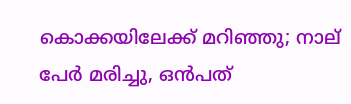കൊക്കയിലേക്ക് മറിഞ്ഞു; നാല് പേർ മരിച്ചു, ഒൻപത്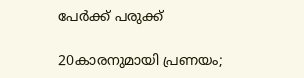പേർക്ക് പരുക്ക്

20കാരനുമായി പ്രണയം;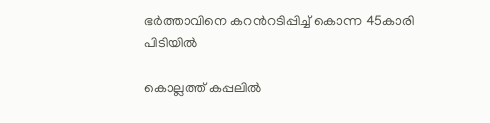ഭർത്താവിനെ കറന്‍റടിപ്പിച്ച് കൊന്ന 45കാരി പിടിയിൽ

കൊല്ലത്ത് കപ്പലിൽ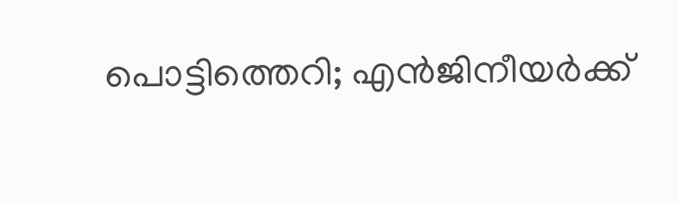പൊട്ടിത്തെറി; എൻജിനീയർക്ക്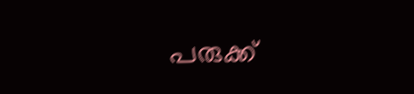പരുക്ക്